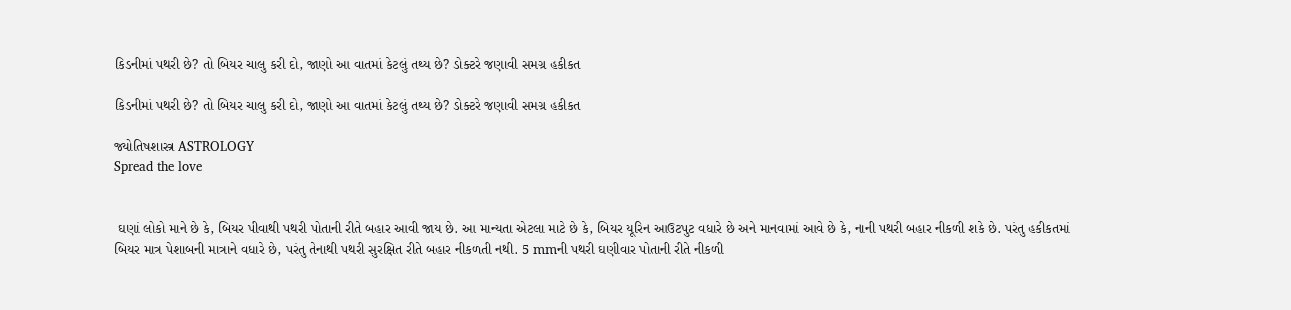કિડનીમાં પથરી છે? તો બિયર ચાલુ કરી દો, જાણો આ વાતમાં કેટલું તથ્ય છે? ડોક્ટરે જણાવી સમગ્ર હકીકત

કિડનીમાં પથરી છે? તો બિયર ચાલુ કરી દો, જાણો આ વાતમાં કેટલું તથ્ય છે? ડોક્ટરે જણાવી સમગ્ર હકીકત

જ્યોતિષશાસ્ત્ર ASTROLOGY
Spread the love


 ઘણાં લોકો માને છે કે, બિયર પીવાથી પથરી પોતાની રીતે બહાર આવી જાય છે. આ માન્યતા એટલા માટે છે કે, બિયર યૂરિન આઉટપુટ વધારે છે અને માનવામાં આવે છે કે, નાની પથરી બહાર નીકળી શકે છે. પરંતુ હકીકતમાં બિયર માત્ર પેશાબની માત્રાને વધારે છે, પરંતુ તેનાથી પથરી સુરક્ષિત રીતે બહાર નીકળતી નથી. 5 mmની પથરી ઘણીવાર પોતાની રીતે નીકળી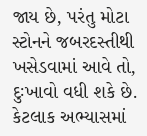જાય છે, પરંતુ મોટા સ્ટોનને જબરદસ્તીથી ખસેડવામાં આવે તો, દુઃખાવો વધી શકે છે. કેટલાક અભ્યાસમાં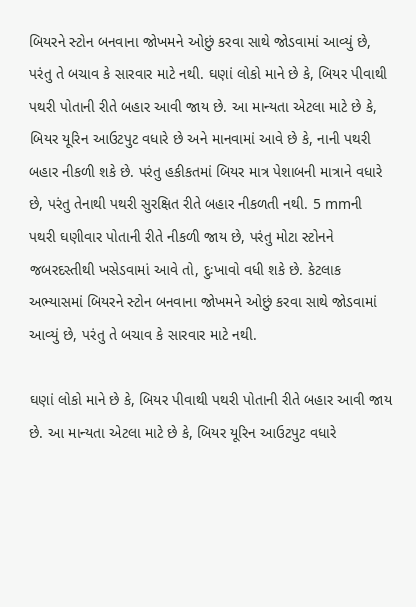બિયરને સ્ટોન બનવાના જોખમને ઓછું કરવા સાથે જોડવામાં આવ્યું છે, પરંતુ તે બચાવ કે સારવાર માટે નથી. ઘણાં લોકો માને છે કે, બિયર પીવાથી પથરી પોતાની રીતે બહાર આવી જાય છે. આ માન્યતા એટલા માટે છે કે, બિયર યૂરિન આઉટપુટ વધારે છે અને માનવામાં આવે છે કે, નાની પથરી બહાર નીકળી શકે છે. પરંતુ હકીકતમાં બિયર માત્ર પેશાબની માત્રાને વધારે છે, પરંતુ તેનાથી પથરી સુરક્ષિત રીતે બહાર નીકળતી નથી. 5 mmની પથરી ઘણીવાર પોતાની રીતે નીકળી જાય છે, પરંતુ મોટા સ્ટોનને જબરદસ્તીથી ખસેડવામાં આવે તો, દુઃખાવો વધી શકે છે. કેટલાક અભ્યાસમાં બિયરને સ્ટોન બનવાના જોખમને ઓછું કરવા સાથે જોડવામાં આવ્યું છે, પરંતુ તે બચાવ કે સારવાર માટે નથી.

ઘણાં લોકો માને છે કે, બિયર પીવાથી પથરી પોતાની રીતે બહાર આવી જાય છે. આ માન્યતા એટલા માટે છે કે, બિયર યૂરિન આઉટપુટ વધારે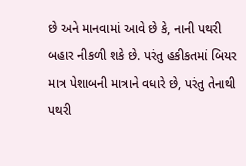છે અને માનવામાં આવે છે કે, નાની પથરી બહાર નીકળી શકે છે. પરંતુ હકીકતમાં બિયર માત્ર પેશાબની માત્રાને વધારે છે, પરંતુ તેનાથી પથરી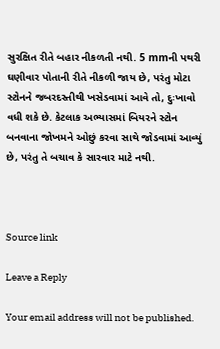સુરક્ષિત રીતે બહાર નીકળતી નથી. 5 mmની પથરી ઘણીવાર પોતાની રીતે નીકળી જાય છે, પરંતુ મોટા સ્ટોનને જબરદસ્તીથી ખસેડવામાં આવે તો, દુઃખાવો વધી શકે છે. કેટલાક અભ્યાસમાં બિયરને સ્ટોન બનવાના જોખમને ઓછું કરવા સાથે જોડવામાં આવ્યું છે, પરંતુ તે બચાવ કે સારવાર માટે નથી.



Source link

Leave a Reply

Your email address will not be published.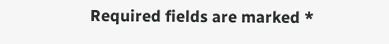Required fields are marked *